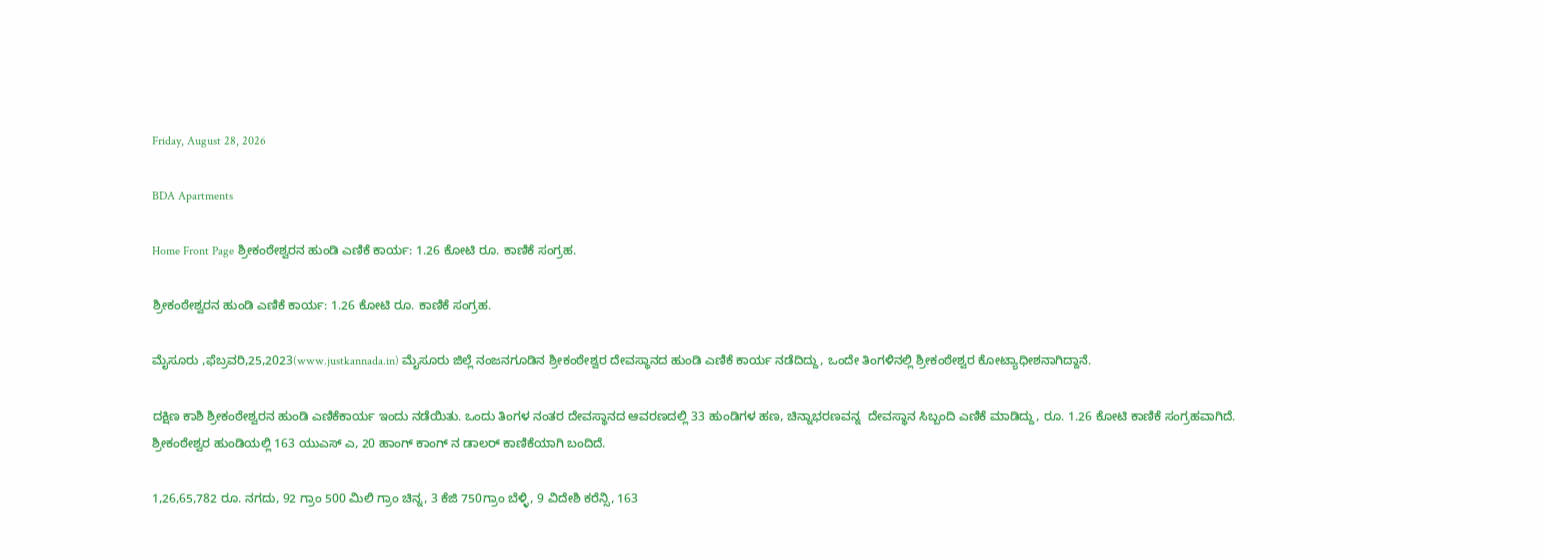Friday, August 28, 2026

BDA Apartments

Home Front Page ಶ್ರೀಕಂಠೇಶ್ವರನ ಹುಂಡಿ ಎಣಿಕೆ ಕಾರ್ಯ: 1.26 ಕೋಟಿ ರೂ. ಕಾಣಿಕೆ ಸಂಗ್ರಹ.

ಶ್ರೀಕಂಠೇಶ್ವರನ ಹುಂಡಿ ಎಣಿಕೆ ಕಾರ್ಯ: 1.26 ಕೋಟಿ ರೂ. ಕಾಣಿಕೆ ಸಂಗ್ರಹ.

ಮೈಸೂರು ,ಫೆಬ್ರವರಿ,25,2023(www.justkannada.in) ಮೈಸೂರು ಜಿಲ್ಲೆ ನಂಜನಗೂಡಿನ ಶ್ರೀಕಂಠೇಶ್ವರ ದೇವಸ್ಥಾನದ ಹುಂಡಿ ಎಣಿಕೆ ಕಾರ್ಯ ನಡೆದಿದ್ದು, ಒಂದೇ ತಿಂಗಳಿನಲ್ಲಿ ಶ್ರೀಕಂಠೇಶ್ವರ ಕೋಟ್ಯಾಧೀಶನಾಗಿದ್ದಾನೆ.

ದಕ್ಷಿಣ ಕಾಶಿ ಶ್ರೀಕಂಠೇಶ್ವರನ ಹುಂಡಿ ಎಣಿಕೆಕಾರ್ಯ ಇಂದು ನಡೆಯಿತು. ಒಂದು ತಿಂಗಳ ನಂತರ ದೇವಸ್ಥಾನದ ಆವರಣದಲ್ಲಿ 33 ಹುಂಡಿಗಳ ಹಣ, ಚಿನ್ನಾಭರಣವನ್ನ  ದೇವಸ್ಥಾನ ಸಿಬ್ಬಂದಿ ಎಣಿಕೆ ಮಾಡಿದ್ದು, ರೂ. 1.26 ಕೋಟಿ ಕಾಣಿಕೆ ಸಂಗ್ರಹವಾಗಿದೆ. ಶ್ರೀಕಂಠೇಶ್ವರ ಹುಂಡಿಯಲ್ಲಿ 163 ಯುಎಸ್ ಎ, 20 ಹಾಂಗ್ ಕಾಂಗ್‌ ನ ಡಾಲರ್ ಕಾಣಿಕೆಯಾಗಿ ಬಂದಿದೆ.

1,26,65,782 ರೂ. ನಗದು, 92 ಗ್ರಾಂ 500 ಮಿಲಿ ಗ್ರಾಂ ಚಿನ್ನ, 3 ಕೆಜಿ 750ಗ್ರಾಂ ಬೆಳ್ಳಿ, 9 ವಿದೇಶಿ ಕರೆನ್ಸಿ, 163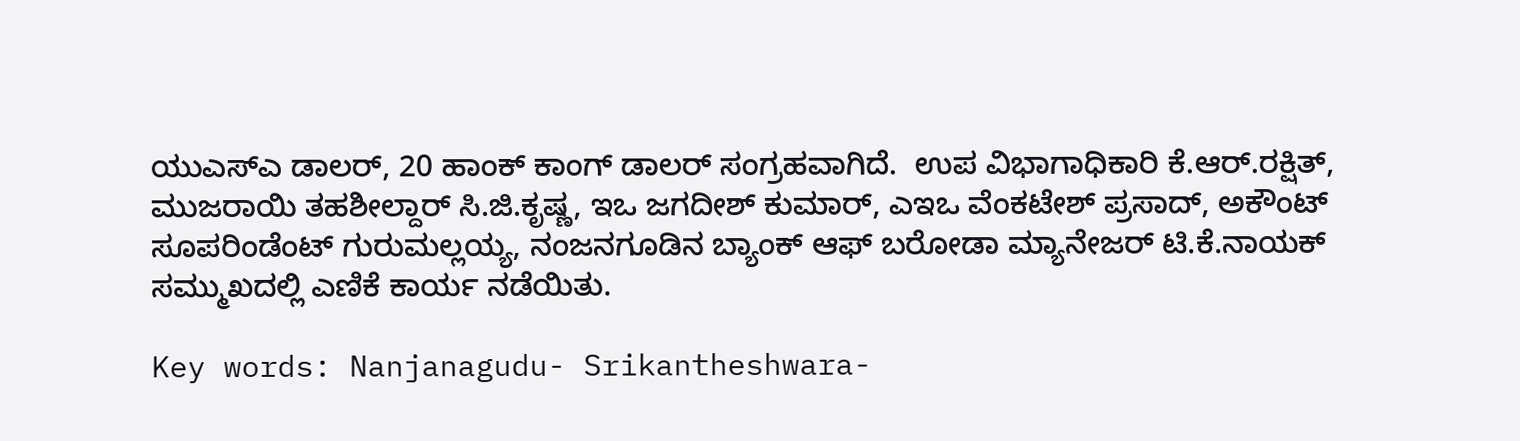ಯುಎಸ್‌ಎ ಡಾಲರ್, 20 ಹಾಂಕ್ ಕಾಂಗ್‌ ಡಾಲರ್ ಸಂಗ್ರಹವಾಗಿದೆ.  ಉಪ ವಿಭಾಗಾಧಿಕಾರಿ ಕೆ.ಆರ್.ರಕ್ಷಿತ್, ಮುಜರಾಯಿ ತಹಶೀಲ್ದಾರ್ ಸಿ.ಜಿ.ಕೃಷ್ಣ, ಇಒ ಜಗದೀಶ್ ಕುಮಾರ್, ಎಇಒ ವೆಂಕಟೇಶ್ ಪ್ರಸಾದ್, ಅಕೌಂಟ್ ಸೂಪರಿಂಡೆಂಟ್ ಗುರುಮಲ್ಲಯ್ಯ, ನಂಜನಗೂಡಿನ ಬ್ಯಾಂಕ್ ಆಫ್ ಬರೋಡಾ ಮ್ಯಾನೇಜರ್ ಟಿ.ಕೆ.ನಾಯಕ್ ಸಮ್ಮುಖದಲ್ಲಿ ಎಣಿಕೆ ಕಾರ್ಯ ನಡೆಯಿತು.

Key words: Nanjanagudu- Srikantheshwara-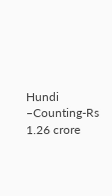Hundi –Counting-Rs 1.26 crore